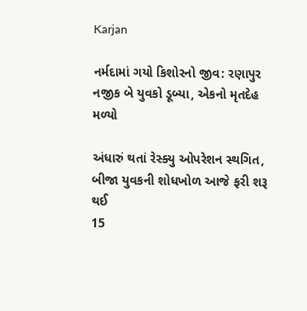Karjan

નર્મદામાં ગયો કિશોરનો જીવ: રણાપુર નજીક બે યુવકો ડૂબ્યા, એકનો મૃતદેહ મળ્યો

અંધારું થતાં રેસ્ક્યુ ઓપરેશન સ્થગિત, બીજા યુવકની શોધખોળ આજે ફરી શરૂ થઈ
15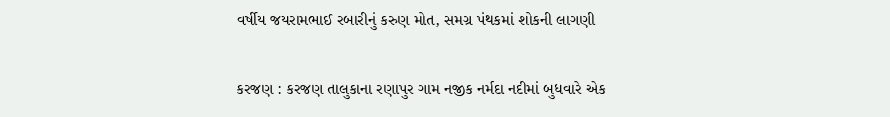વર્ષીય જયરામભાઈ રબારીનું કરુણ મોત, સમગ્ર પંથકમાં શોકની લાગણી

કરજણ : કરજણ તાલુકાના રણાપુર ગામ નજીક નર્મદા નદીમાં બુધવારે એક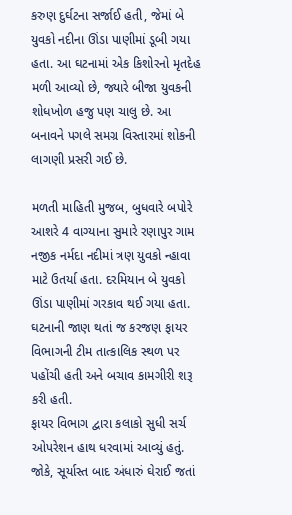કરુણ દુર્ઘટના સર્જાઈ હતી, જેમાં બે યુવકો નદીના ઊંડા પાણીમાં ડૂબી ગયા હતા. આ ઘટનામાં એક કિશોરનો મૃતદેહ મળી આવ્યો છે, જ્યારે બીજા યુવકની શોધખોળ હજુ પણ ચાલુ છે. આ બનાવને પગલે સમગ્ર વિસ્તારમાં શોકની લાગણી પ્રસરી ગઈ છે.

મળતી માહિતી મુજબ, બુધવારે બપોરે આશરે 4 વાગ્યાના સુમારે રણાપુર ગામ નજીક નર્મદા નદીમાં ત્રણ યુવકો ન્હાવા માટે ઉતર્યા હતા. દરમિયાન બે યુવકો ઊંડા પાણીમાં ગરકાવ થઈ ગયા હતા. ઘટનાની જાણ થતાં જ કરજણ ફાયર વિભાગની ટીમ તાત્કાલિક સ્થળ પર પહોંચી હતી અને બચાવ કામગીરી શરૂ કરી હતી.
ફાયર વિભાગ દ્વારા કલાકો સુધી સર્ચ ઓપરેશન હાથ ધરવામાં આવ્યું હતું. જોકે, સૂર્યાસ્ત બાદ અંધારું ઘેરાઈ જતાં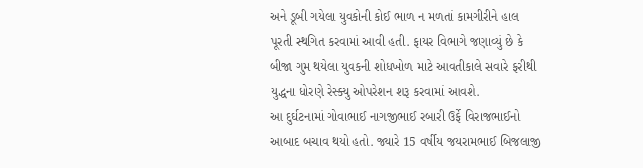અને ડૂબી ગયેલા યુવકોની કોઈ ભાળ ન મળતાં કામગીરીને હાલ પૂરતી સ્થગિત કરવામાં આવી હતી. ફાયર વિભાગે જણાવ્યું છે કે બીજા ગુમ થયેલા યુવકની શોધખોળ માટે આવતીકાલે સવારે ફરીથી યુદ્ધના ધોરણે રેસ્ક્યુ ઓપરેશન શરૂ કરવામાં આવશે.
આ દુર્ઘટનામાં ગોવાભાઈ નાગજીભાઈ રબારી ઉર્ફે વિરાજભાઈનો આબાદ બચાવ થયો હતો. જ્યારે 15 વર્ષીય જયરામભાઈ બિજલાજી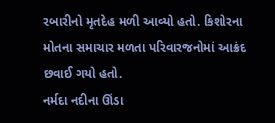રબારીનો મૃતદેહ મળી આવ્યો હતો. કિશોરના મોતના સમાચાર મળતા પરિવારજનોમાં આક્રંદ છવાઈ ગયો હતો.
નર્મદા નદીના ઊંડા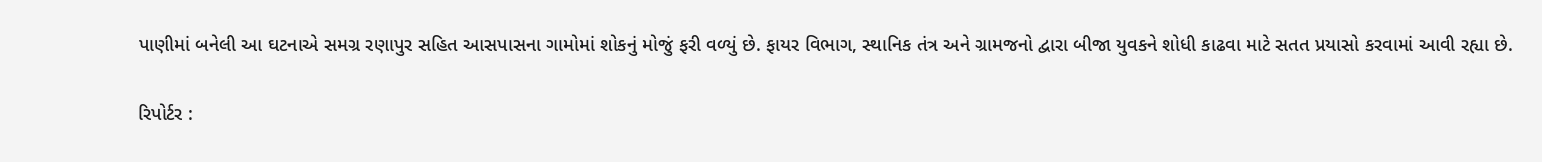પાણીમાં બનેલી આ ઘટનાએ સમગ્ર રણાપુર સહિત આસપાસના ગામોમાં શોકનું મોજું ફરી વળ્યું છે. ફાયર વિભાગ, સ્થાનિક તંત્ર અને ગ્રામજનો દ્વારા બીજા યુવકને શોધી કાઢવા માટે સતત પ્રયાસો કરવામાં આવી રહ્યા છે.

રિપોર્ટર :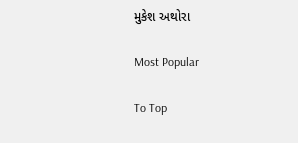મુકેશ અથોરા

Most Popular

To Top